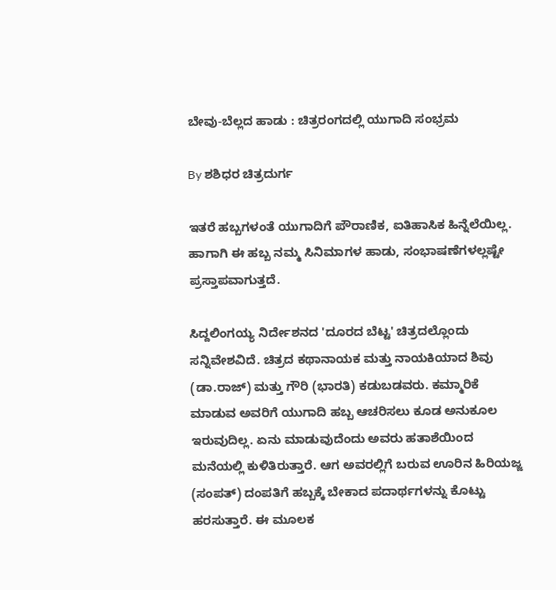ಬೇವು-ಬೆಲ್ಲದ ಹಾಡು : ಚಿತ್ರರಂಗದಲ್ಲಿ ಯುಗಾದಿ ಸಂಭ್ರಮ

By ಶಶಿಧರ ಚಿತ್ರದುರ್ಗ

ಇತರೆ ಹಬ್ಬಗಳಂತೆ ಯುಗಾದಿಗೆ ಪೌರಾಣಿಕ, ಐತಿಹಾಸಿಕ ಹಿನ್ನೆಲೆಯಿಲ್ಲ. ಹಾಗಾಗಿ ಈ ಹಬ್ಬ ನಮ್ಮ ಸಿನಿಮಾಗಳ ಹಾಡು, ಸಂಭಾಷಣೆಗಳಲ್ಲಷ್ಟೇ ಪ್ರಸ್ತಾಪವಾಗುತ್ತದೆ.

ಸಿದ್ದಲಿಂಗಯ್ಯ ನಿರ್ದೇಶನದ 'ದೂರದ ಬೆಟ್ಟ' ಚಿತ್ರದಲ್ಲೊಂದು ಸನ್ನಿವೇಶವಿದೆ. ಚಿತ್ರದ ಕಥಾನಾಯಕ ಮತ್ತು ನಾಯಕಿಯಾದ ಶಿವು (ಡಾ.ರಾಜ್) ಮತ್ತು ಗೌರಿ (ಭಾರತಿ) ಕಡುಬಡವರು. ಕಮ್ಮಾರಿಕೆ ಮಾಡುವ ಅವರಿಗೆ ಯುಗಾದಿ ಹಬ್ಬ ಆಚರಿಸಲು ಕೂಡ ಅನುಕೂಲ ಇರುವುದಿಲ್ಲ. ಏನು ಮಾಡುವುದೆಂದು ಅವರು ಹತಾಶೆಯಿಂದ ಮನೆಯಲ್ಲಿ ಕುಳಿತಿರುತ್ತಾರೆ. ಆಗ ಅವರಲ್ಲಿಗೆ ಬರುವ ಊರಿನ ಹಿರಿಯಜ್ಜ (ಸಂಪತ್) ದಂಪತಿಗೆ ಹಬ್ಬಕ್ಕೆ ಬೇಕಾದ ಪದಾರ್ಥಗಳನ್ನು ಕೊಟ್ಟು ಹರಸುತ್ತಾರೆ. ಈ ಮೂಲಕ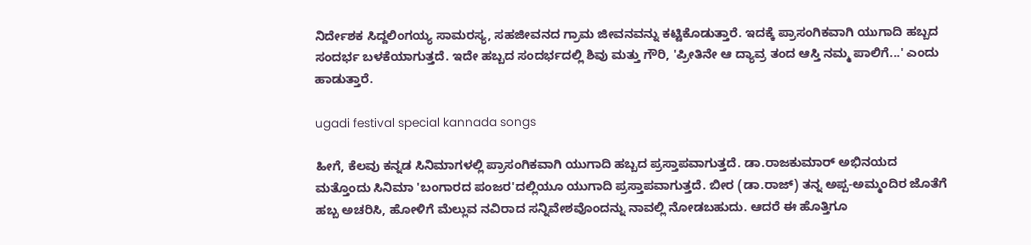ನಿರ್ದೇಶಕ ಸಿದ್ದಲಿಂಗಯ್ಯ ಸಾಮರಸ್ಯ, ಸಹಜೀವನದ ಗ್ರಾಮ ಜೀವನವನ್ನು ಕಟ್ಟಿಕೊಡುತ್ತಾರೆ. ಇದಕ್ಕೆ ಪ್ರಾಸಂಗಿಕವಾಗಿ ಯುಗಾದಿ ಹಬ್ಬದ ಸಂದರ್ಭ ಬಳಕೆಯಾಗುತ್ತದೆ. ಇದೇ ಹಬ್ಬದ ಸಂದರ್ಭದಲ್ಲಿ ಶಿವು ಮತ್ತು ಗೌರಿ, 'ಪ್ರೀತಿನೇ ಆ ದ್ಯಾವ್ರ ತಂದ ಆಸ್ತಿ ನಮ್ಮ ಪಾಲಿಗೆ...' ಎಂದು ಹಾಡುತ್ತಾರೆ.

ugadi festival special kannada songs

ಹೀಗೆ, ಕೆಲವು ಕನ್ನಡ ಸಿನಿಮಾಗಳಲ್ಲಿ ಪ್ರಾಸಂಗಿಕವಾಗಿ ಯುಗಾದಿ ಹಬ್ಬದ ಪ್ರಸ್ತಾಪವಾಗುತ್ತದೆ. ಡಾ.ರಾಜಕುಮಾರ್ ಅಭಿನಯದ ಮತ್ತೊಂದು ಸಿನಿಮಾ 'ಬಂಗಾರದ ಪಂಜರ'ದಲ್ಲಿಯೂ ಯುಗಾದಿ ಪ್ರಸ್ತಾಪವಾಗುತ್ತದೆ. ಬೀರ (ಡಾ.ರಾಜ್) ತನ್ನ ಅಪ್ಪ-ಅಮ್ಮಂದಿರ ಜೊತೆಗೆ ಹಬ್ಬ ಅಚರಿಸಿ, ಹೋಳಿಗೆ ಮೆಲ್ಲುವ ನವಿರಾದ ಸನ್ನಿವೇಶವೊಂದನ್ನು ನಾವಲ್ಲಿ ನೋಡಬಹುದು. ಆದರೆ ಈ ಹೊತ್ತಿಗೂ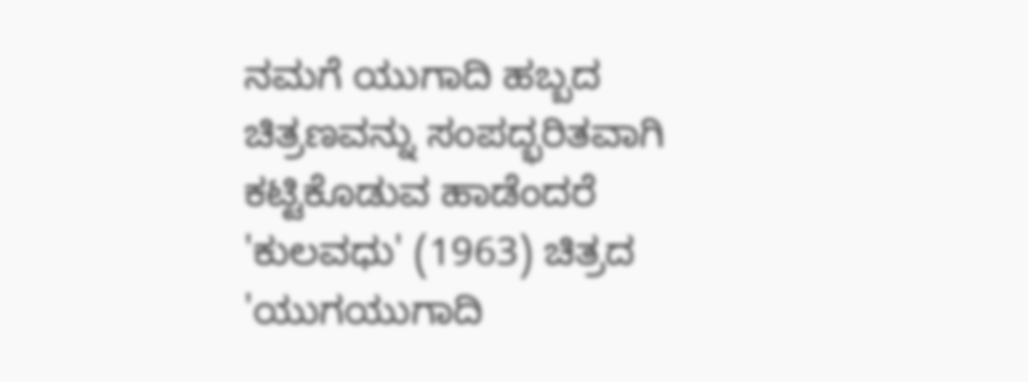ನಮಗೆ ಯುಗಾದಿ ಹಬ್ಬದ ಚಿತ್ರಣವನ್ನು ಸಂಪದ್ಭರಿತವಾಗಿ ಕಟ್ಟಿಕೊಡುವ ಹಾಡೆಂದರೆ 'ಕುಲವಧು' (1963) ಚಿತ್ರದ 'ಯುಗಯುಗಾದಿ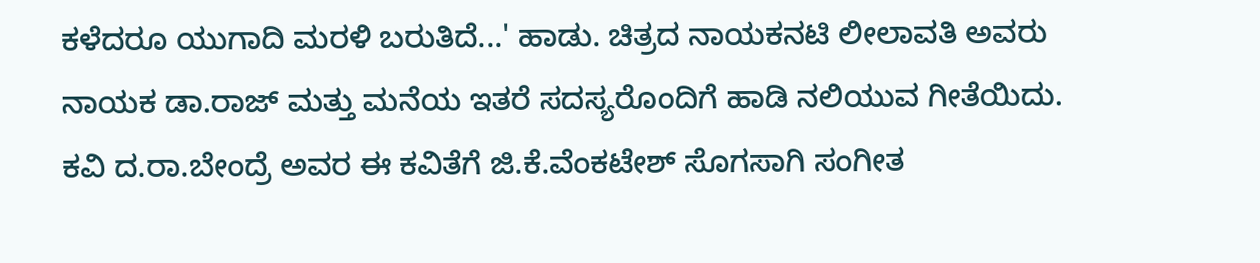ಕಳೆದರೂ ಯುಗಾದಿ ಮರಳಿ ಬರುತಿದೆ...' ಹಾಡು. ಚಿತ್ರದ ನಾಯಕನಟಿ ಲೀಲಾವತಿ ಅವರು ನಾಯಕ ಡಾ.ರಾಜ್ ಮತ್ತು ಮನೆಯ ಇತರೆ ಸದಸ್ಯರೊಂದಿಗೆ ಹಾಡಿ ನಲಿಯುವ ಗೀತೆಯಿದು. ಕವಿ ದ.ರಾ.ಬೇಂದ್ರೆ ಅವರ ಈ ಕವಿತೆಗೆ ಜಿ.ಕೆ.ವೆಂಕಟೇಶ್ ಸೊಗಸಾಗಿ ಸಂಗೀತ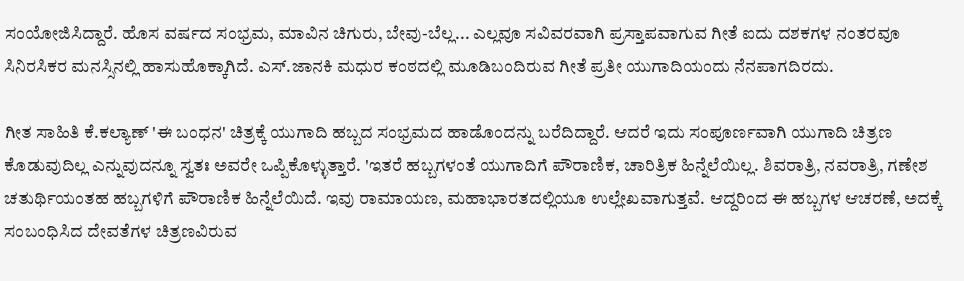ಸಂಯೋಜಿಸಿದ್ದಾರೆ. ಹೊಸ ವರ್ಷದ ಸಂಭ್ರಮ, ಮಾವಿನ ಚಿಗುರು, ಬೇವು-ಬೆಲ್ಲ... ಎಲ್ಲವೂ ಸವಿವರವಾಗಿ ಪ್ರಸ್ತಾಪವಾಗುವ ಗೀತೆ ಐದು ದಶಕಗಳ ನಂತರವೂ ಸಿನಿರಸಿಕರ ಮನಸ್ಸಿನಲ್ಲಿ ಹಾಸುಹೊಕ್ಕಾಗಿದೆ. ಎಸ್.ಜಾನಕಿ ಮಧುರ ಕಂಠದಲ್ಲಿ ಮೂಡಿಬಂದಿರುವ ಗೀತೆ ಪ್ರತೀ ಯುಗಾದಿಯಂದು ನೆನಪಾಗದಿರದು.

ಗೀತ ಸಾಹಿತಿ ಕೆ.ಕಲ್ಯಾಣ್ 'ಈ ಬಂಧನ' ಚಿತ್ರಕ್ಕೆ ಯುಗಾದಿ ಹಬ್ಬದ ಸಂಭ್ರಮದ ಹಾಡೊಂದನ್ನು ಬರೆದಿದ್ದಾರೆ. ಆದರೆ ಇದು ಸಂಪೂರ್ಣವಾಗಿ ಯುಗಾದಿ ಚಿತ್ರಣ ಕೊಡುವುದಿಲ್ಲ ಎನ್ನುವುದನ್ನೂ ಸ್ವತಃ ಅವರೇ ಒಪ್ಪಿಕೊಳ್ಳುತ್ತಾರೆ. 'ಇತರೆ ಹಬ್ಬಗಳಂತೆ ಯುಗಾದಿಗೆ ಪೌರಾಣಿಕ, ಚಾರಿತ್ರಿಕ ಹಿನ್ನೆಲೆಯಿಲ್ಲ. ಶಿವರಾತ್ರಿ, ನವರಾತ್ರಿ, ಗಣೇಶ ಚತುರ್ಥಿಯಂತಹ ಹಬ್ಬಗಳಿಗೆ ಪೌರಾಣಿಕ ಹಿನ್ನೆಲೆಯಿದೆ. ಇವು ರಾಮಾಯಣ, ಮಹಾಭಾರತದಲ್ಲಿಯೂ ಉಲ್ಲೇಖವಾಗುತ್ತವೆ. ಆದ್ದರಿಂದ ಈ ಹಬ್ಬಗಳ ಆಚರಣೆ, ಅದಕ್ಕೆ ಸಂಬಂಧಿಸಿದ ದೇವತೆಗಳ ಚಿತ್ರಣವಿರುವ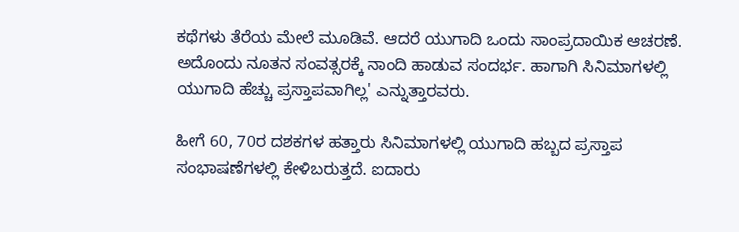ಕಥೆಗಳು ತೆರೆಯ ಮೇಲೆ ಮೂಡಿವೆ. ಆದರೆ ಯುಗಾದಿ ಒಂದು ಸಾಂಪ್ರದಾಯಿಕ ಆಚರಣೆ. ಅದೊಂದು ನೂತನ ಸಂವತ್ಸರಕ್ಕೆ ನಾಂದಿ ಹಾಡುವ ಸಂದರ್ಭ. ಹಾಗಾಗಿ ಸಿನಿಮಾಗಳಲ್ಲಿ ಯುಗಾದಿ ಹೆಚ್ಚು ಪ್ರಸ್ತಾಪವಾಗಿಲ್ಲ' ಎನ್ನುತ್ತಾರವರು.

ಹೀಗೆ 60, 70ರ ದಶಕಗಳ ಹತ್ತಾರು ಸಿನಿಮಾಗಳಲ್ಲಿ ಯುಗಾದಿ ಹಬ್ಬದ ಪ್ರಸ್ತಾಪ ಸಂಭಾಷಣೆಗಳಲ್ಲಿ ಕೇಳಿಬರುತ್ತದೆ. ಐದಾರು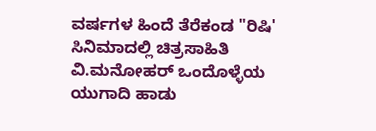ವರ್ಷಗಳ ಹಿಂದೆ ತೆರೆಕಂಡ "ರಿಷಿ' ಸಿನಿಮಾದಲ್ಲಿ ಚಿತ್ರಸಾಹಿತಿ ವಿ.ಮನೋಹರ್ ಒಂದೊಳ್ಳೆಯ ಯುಗಾದಿ ಹಾಡು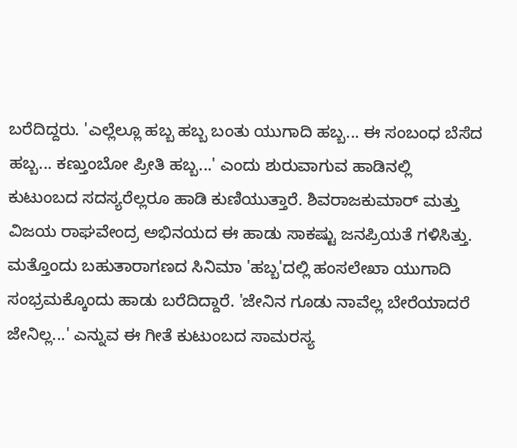ಬರೆದಿದ್ದರು. 'ಎಲ್ಲೆಲ್ಲೂ ಹಬ್ಬ ಹಬ್ಬ ಬಂತು ಯುಗಾದಿ ಹಬ್ಬ... ಈ ಸಂಬಂಧ ಬೆಸೆದ ಹಬ್ಬ... ಕಣ್ತುಂಬೋ ಪ್ರೀತಿ ಹಬ್ಬ...' ಎಂದು ಶುರುವಾಗುವ ಹಾಡಿನಲ್ಲಿ ಕುಟುಂಬದ ಸದಸ್ಯರೆಲ್ಲರೂ ಹಾಡಿ ಕುಣಿಯುತ್ತಾರೆ. ಶಿವರಾಜಕುಮಾರ್ ಮತ್ತು ವಿಜಯ ರಾಘವೇಂದ್ರ ಅಭಿನಯದ ಈ ಹಾಡು ಸಾಕಷ್ಟು ಜನಪ್ರಿಯತೆ ಗಳಿಸಿತ್ತು. ಮತ್ತೊಂದು ಬಹುತಾರಾಗಣದ ಸಿನಿಮಾ 'ಹಬ್ಬ'ದಲ್ಲಿ ಹಂಸಲೇಖಾ ಯುಗಾದಿ ಸಂಭ್ರಮಕ್ಕೊಂದು ಹಾಡು ಬರೆದಿದ್ದಾರೆ. 'ಜೇನಿನ ಗೂಡು ನಾವೆಲ್ಲ ಬೇರೆಯಾದರೆ ಜೇನಿಲ್ಲ...' ಎನ್ನುವ ಈ ಗೀತೆ ಕುಟುಂಬದ ಸಾಮರಸ್ಯ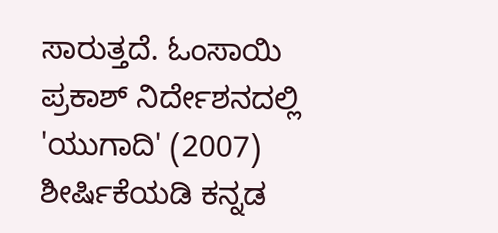ಸಾರುತ್ತದೆ. ಓಂಸಾಯಿ ಪ್ರಕಾಶ್ ನಿರ್ದೇಶನದಲ್ಲಿ 'ಯುಗಾದಿ' (2007) ಶೀರ್ಷಿಕೆಯಡಿ ಕನ್ನಡ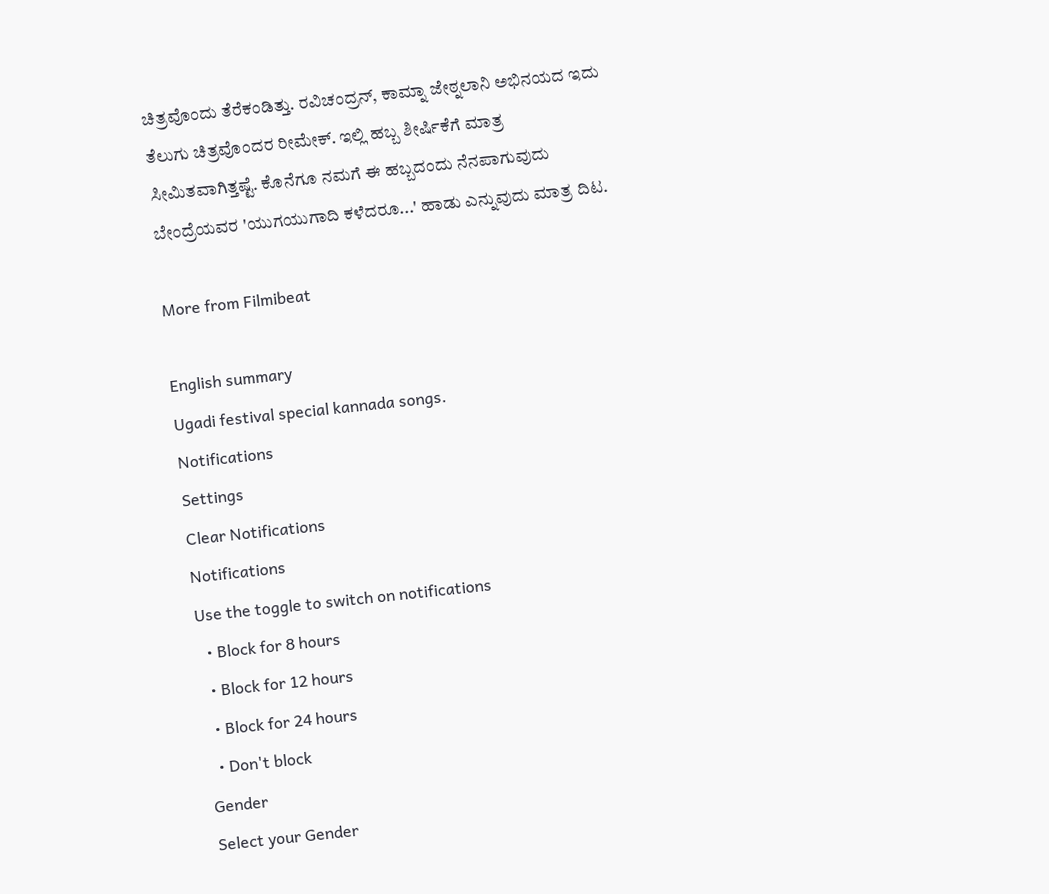ಚಿತ್ರವೊಂದು ತೆರೆಕಂಡಿತ್ತು. ರವಿಚಂದ್ರನ್, ಕಾಮ್ನಾ ಜೇಠ್ನಲಾನಿ ಅಭಿನಯದ ಇದು ತೆಲುಗು ಚಿತ್ರವೊಂದರ ರೀಮೇಕ್. ಇಲ್ಲಿ ಹಬ್ಬ ಶೀರ್ಷಿಕೆಗೆ ಮಾತ್ರ ಸೀಮಿತವಾಗಿತ್ತಷ್ಟೆ. ಕೊನೆಗೂ ನಮಗೆ ಈ ಹಬ್ಬದಂದು ನೆನಪಾಗುವುದು ಬೇಂದ್ರೆಯವರ 'ಯುಗಯುಗಾದಿ ಕಳೆದರೂ...' ಹಾಡು ಎನ್ನುವುದು ಮಾತ್ರ ದಿಟ.

More from Filmibeat

English summary
Ugadi festival special kannada songs.
Notifications
Settings
Clear Notifications
Notifications
Use the toggle to switch on notifications
  • Block for 8 hours
  • Block for 12 hours
  • Block for 24 hours
  • Don't block
Gender
Select your Gender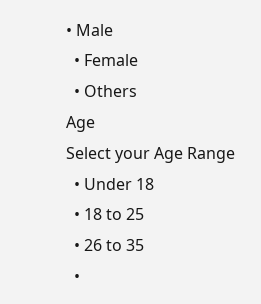• Male
  • Female
  • Others
Age
Select your Age Range
  • Under 18
  • 18 to 25
  • 26 to 35
  •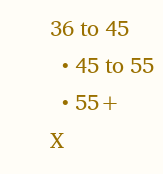36 to 45
  • 45 to 55
  • 55+
X